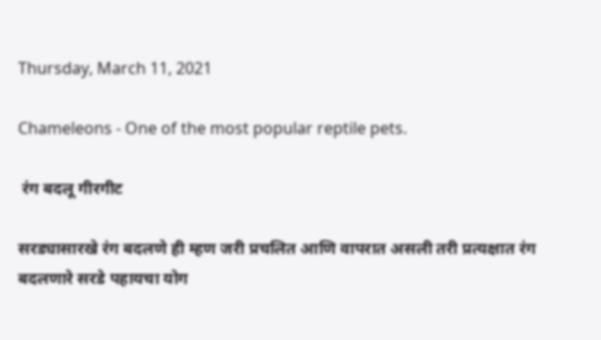Thursday, March 11, 2021

Chameleons - One of the most popular reptile pets.

 रंग बदलू गीरगीट

सरड्यासारखे रंग बदलणे ही म्हण जरी प्रचलित आणि वापरात असली तरी प्रत्यक्षात रंग बदलणारे सरडे पहायचा योग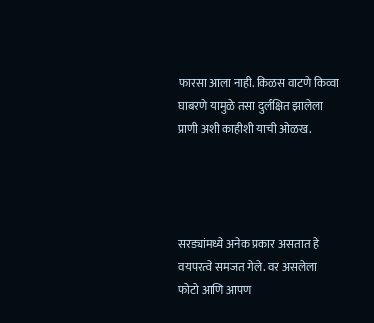फारसा आला नाही. किळस वाटणे किव्वा घाबरणे यामुळे तसा दुर्लक्षित झालेला प्राणी अशी काहीशी याची ओळख.




सरड्यांमध्ये अनेक प्रकार असतात हे वयपरत्वे समजत गेले. वर असलेला फोटो आणि आपण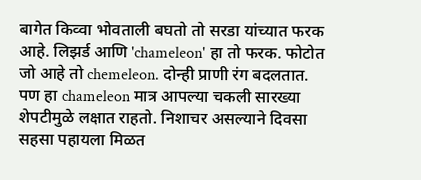बागेत किव्वा भोवताली बघतो तो सरडा यांच्यात फरक आहे. लिझर्ड आणि 'chameleon' हा तो फरक. फोटोत जो आहे तो chemeleon. दोन्ही प्राणी रंग बदलतात. पण हा chameleon मात्र आपल्या चकली सारख्या शेपटीमुळे लक्षात राहतो. निशाचर असल्याने दिवसा सहसा पहायला मिळत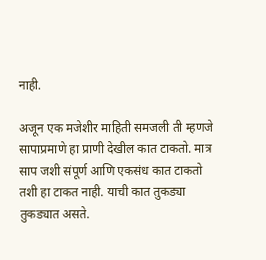नाही.

अजून एक मजेशीर माहिती समजली ती म्हणजे सापाप्रमाणे हा प्राणी देखील कात टाकतो. मात्र साप जशी संपूर्ण आणि एकसंध कात टाकतो तशी हा टाकत नाही. याची कात तुकड्या तुकड्यात असते.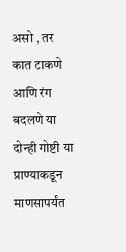असो , तर कात टाकणे आणि रंग बदलणे या दोन्ही गोष्टी या प्राण्याकडून माणसापर्यंत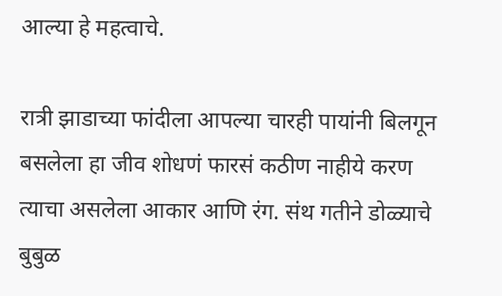आल्या हे महत्वाचे.

रात्री झाडाच्या फांदीला आपल्या चारही पायांनी बिलगून बसलेला हा जीव शोधणं फारसं कठीण नाहीये करण त्याचा असलेला आकार आणि रंग. संथ गतीने डोळ्याचे बुबुळ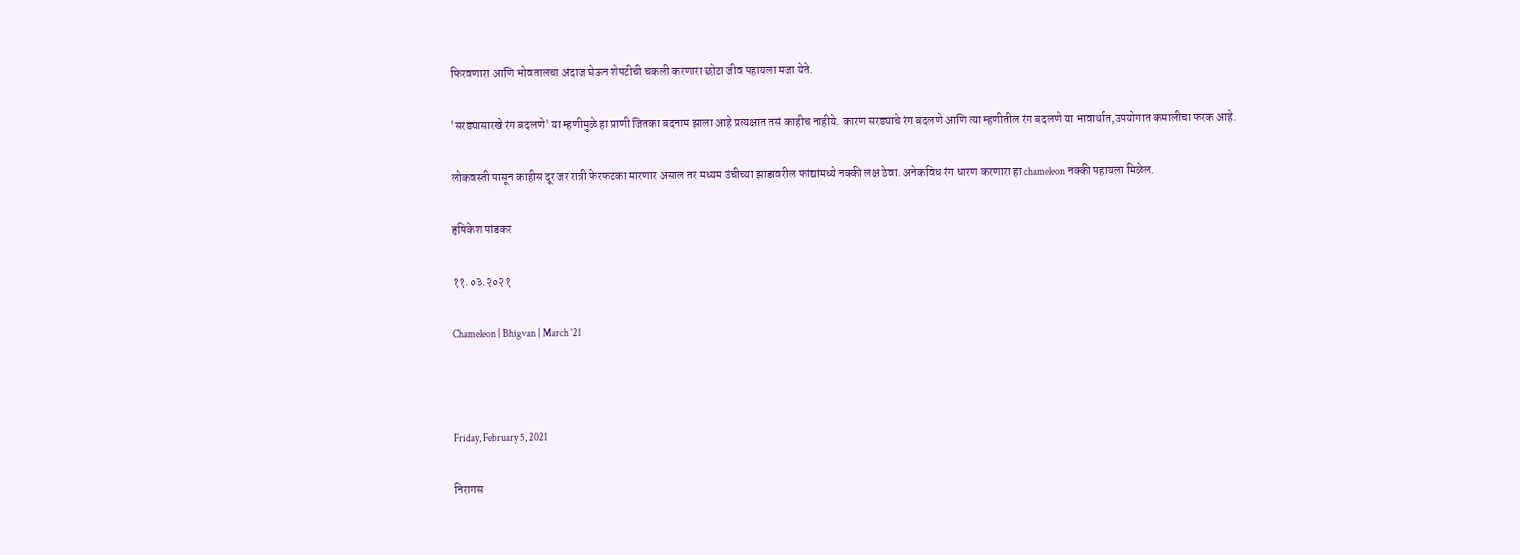फिरवणारा आणि भोवतालचा अंदाज घेऊन शेपटीची चकली करणारा छोटा जीव पहायला मजा येते.

'सरड्यासारखे रंग बदलणे' या म्हणीमुळे हा प्राणी जितका बदनाम झाला आहे प्रत्यक्षात तसं काहीच नाहीये. कारण सरड्याचे रंग बदलणे आणि त्या म्हणीतील रंग बदलणे या भावार्थात,उपयोगात कमालीचा फरक आहे.

लोकवस्ती पासून काहीस दूर जर रात्री फेरफटका मारणार असाल तर मध्यम उंचीच्या झाडावरील फांद्यांमध्ये नक्की लक्ष ठेवा. अनेकविध रंग धारण करणारा हा chameleon नक्की पहायला मिळेल.

हृषिकेश पांडकर

११.०३.२०२१

Chameleon | Bhigvan | March '21



Friday, February 5, 2021

निरागस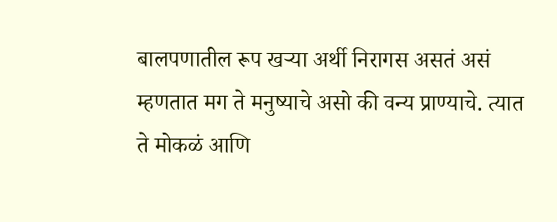बालपणातील रूप खऱ्या अर्थी निरागस असतं असं म्हणतात मग ते मनुष्याचे असो की वन्य प्राण्याचे. त्यात ते मोकळं आणि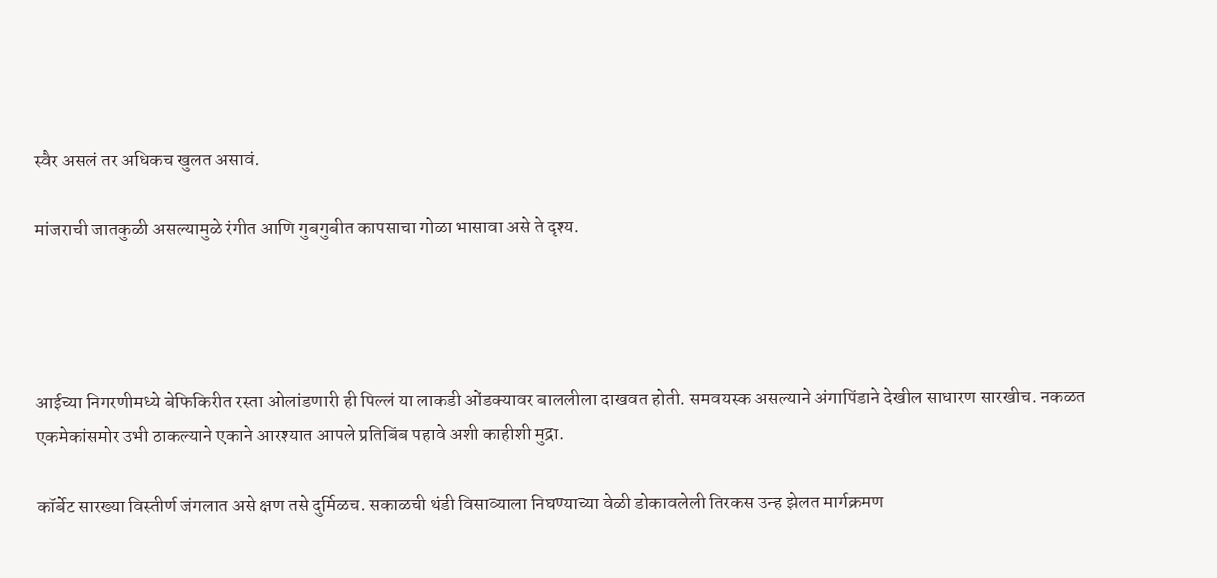स्वैर असलं तर अधिकच खुलत असावं.

मांजराची जातकुळी असल्यामुळे रंगीत आणि गुबगुबीत कापसाचा गोळा भासावा असे ते दृश्य.




आईच्या निगरणीमध्ये बेफिकिरीत रस्ता ओलांडणारी ही पिल्लं या लाकडी ओंडक्यावर बाललीला दाखवत होती. समवयस्क असल्याने अंगापिंडाने देखील साधारण सारखीच. नकळत एकमेकांसमोर उभी ठाकल्याने एकाने आरश्यात आपले प्रतिबिंब पहावे अशी काहीशी मुद्रा.

कॉर्बेट सारख्या विस्तीर्ण जंगलात असे क्षण तसे दुर्मिळच. सकाळची थंडी विसाव्याला निघण्याच्या वेळी डोकावलेली तिरकस उन्ह झेलत मार्गक्रमण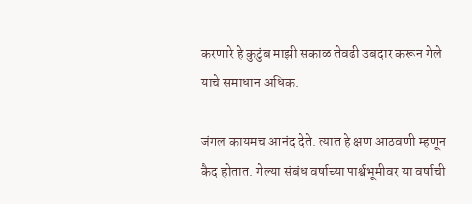करणारे हे कुटुंब माझी सकाळ तेवढी उबदार करून गेले याचे समाधान अधिक.

जंगल कायमच आनंद देते. त्यात हे क्षण आठवणी म्हणून कैद होतात. गेल्या संबंध वर्षाच्या पार्श्वभूमीवर या वर्षाची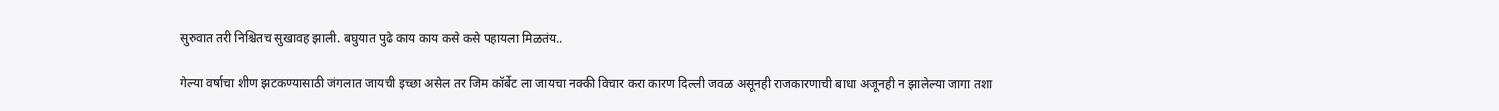सुरुवात तरी निश्चितच सुखावह झाली. बघुयात पुढे काय काय कसे कसे पहायला मिळतंय..

गेल्या वर्षाचा शीण झटकण्यासाठी जंगलात जायची इच्छा असेल तर जिम कॉर्बेट ला जायचा नक्की विचार करा कारण दिल्ली जवळ असूनही राजकारणाची बाधा अजूनही न झालेल्या जागा तशा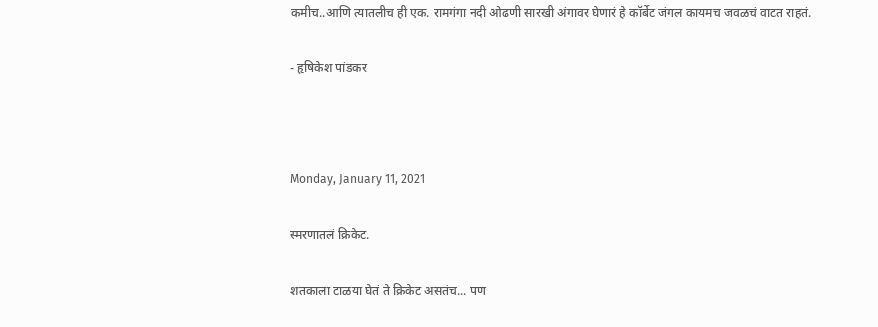कमीच..आणि त्यातलीच ही एक. रामगंगा नदी ओढणी सारखी अंगावर घेणारं हे कॉर्बेट जंगल कायमच जवळचं वाटत राहतं.

- हृषिकेश पांडकर



Monday, January 11, 2021

स्मरणातलं क्रिकेट.

शतकाला टाळया घेतं ते क्रिकेट असतंच... पण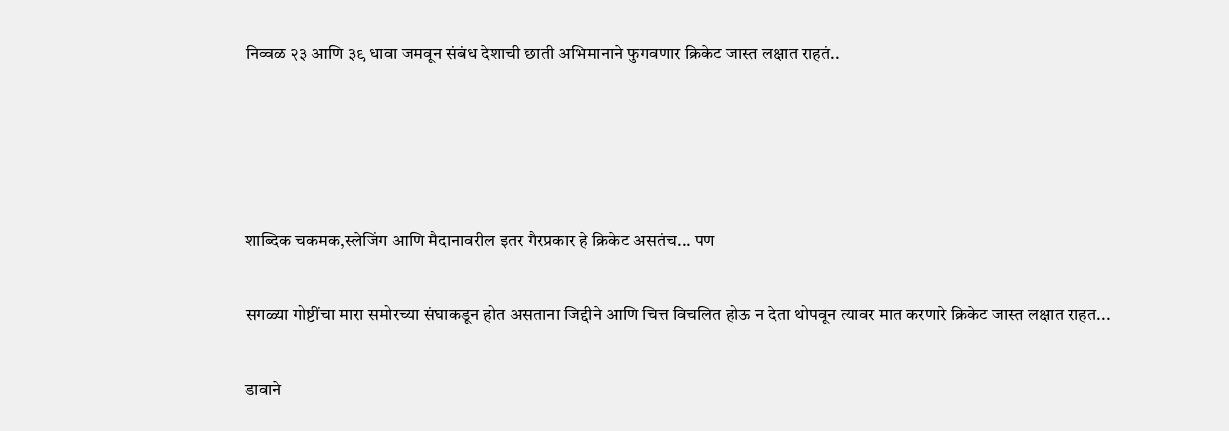निव्वळ २३ आणि ३९ धावा जमवून संबंध देशाची छाती अभिमानाने फुगवणार क्रिकेट जास्त लक्षात राहतं..




शाब्दिक चकमक,स्लेजिंग आणि मैदानावरील इतर गैरप्रकार हे क्रिकेट असतंच... पण

सगळ्या गोष्टींचा मारा समोरच्या संघाकडून होत असताना जिद्दीने आणि चित्त विचलित होऊ न देता थोपवून त्यावर मात करणारे क्रिकेट जास्त लक्षात राहत...

डावाने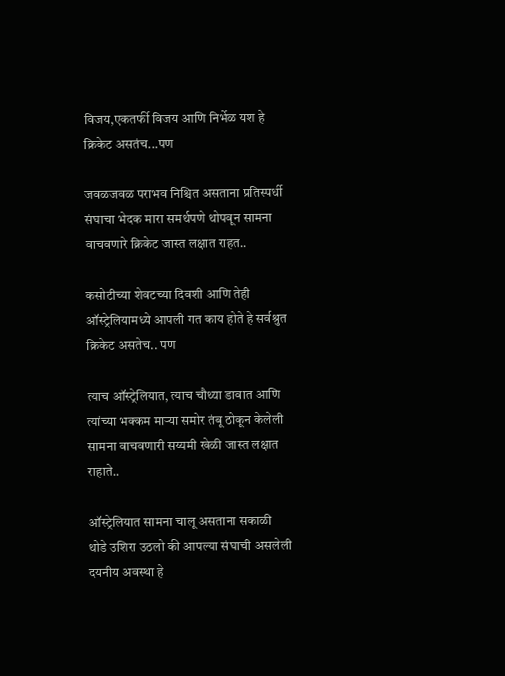विजय,एकतर्फी विजय आणि निर्भेळ यश हे क्रिकेट असतंच...पण

जवळजवळ पराभव निश्चित असताना प्रतिस्पर्धी संघाचा भेदक मारा समर्थपणे थोपवून सामना वाचवणारे क्रिकेट जास्त लक्षात राहत..

कसोटीच्या शेवटच्या दिवशी आणि तेही ऑस्ट्रेलियामध्ये आपली गत काय होते हे सर्वश्रुत क्रिकेट असतेच.. पण

त्याच ऑस्ट्रेलियात, त्याच चौथ्या डावात आणि त्यांच्या भक्कम माऱ्या समोर तंबू ठोकून केलेली सामना वाचवणारी सय्यमी खेळी जास्त लक्षात राहाते..

ऑस्ट्रेलियात सामना चालू असताना सकाळी थोडे उशिरा उठलो की आपल्या संघाची असलेली दयनीय अवस्था हे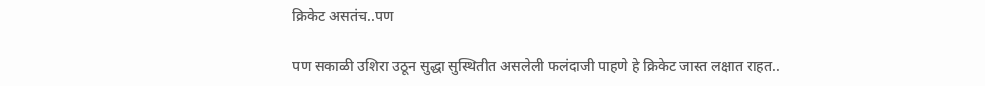क्रिकेट असतंच..पण

पण सकाळी उशिरा उठून सुद्धा सुस्थितीत असलेली फलंदाजी पाहणे हे क्रिकेट जास्त लक्षात राहत..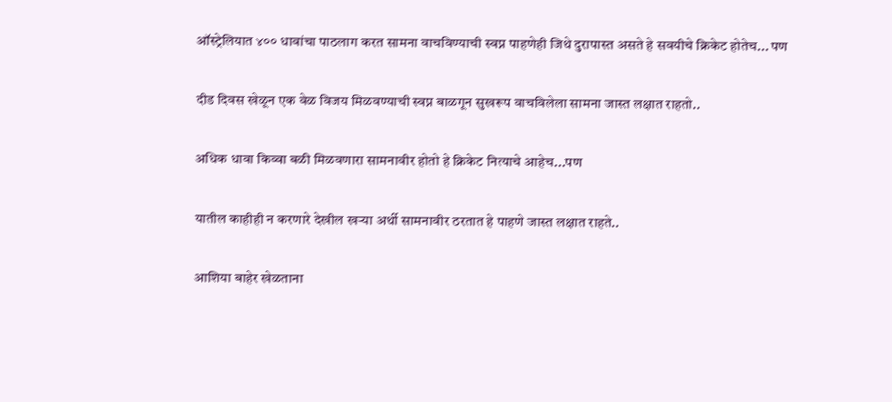ऑस्ट्रेलियात ४०० धावांचा पाठलाग करत सामना वाचविण्याची स्वप्न पाहणेही जिथे दुरापास्त असते हे सवयीचे क्रिकेट होतेच... पण

दीड दिवस खेळून एक वेळ विजय मिळवण्याची स्वप्न बाळगून सुखरूप वाचविलेला सामना जास्त लक्षात राहतो..

अधिक धावा किव्वा बळी मिळवणारा सामनावीर होतो हे क्रिकेट नित्याचे आहेच...पण

यातील काहीही न करणारे देखील खऱ्या अर्थी सामनावीर ठरतात हे पाहणे जास्त लक्षात राहते..

आशिया बाहेर खेळताना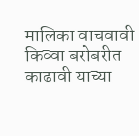मालिका वाचवावी किव्वा बरोबरीत काढावी याच्या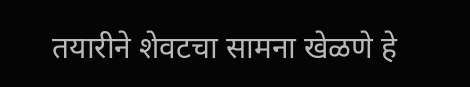तयारीने शेवटचा सामना खेळणे हे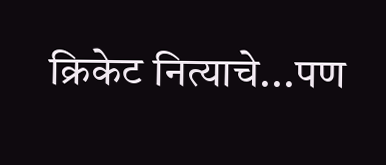क्रिकेट नित्याचे...पण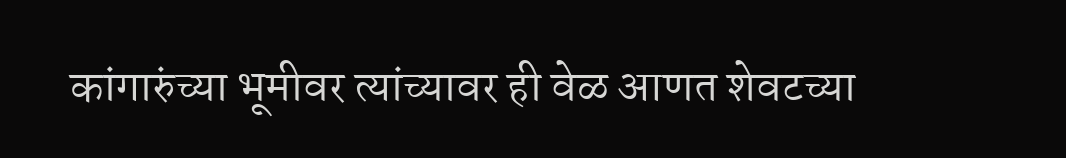कांगारुंच्या भूमीवर त्यांच्यावर ही वेळ आणत शेवटच्या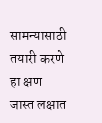सामन्यासाठी तयारी करणे हा क्षण जास्त लक्षात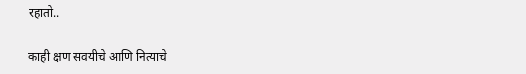रहातो..

काही क्षण सवयीचे आणि नित्याचे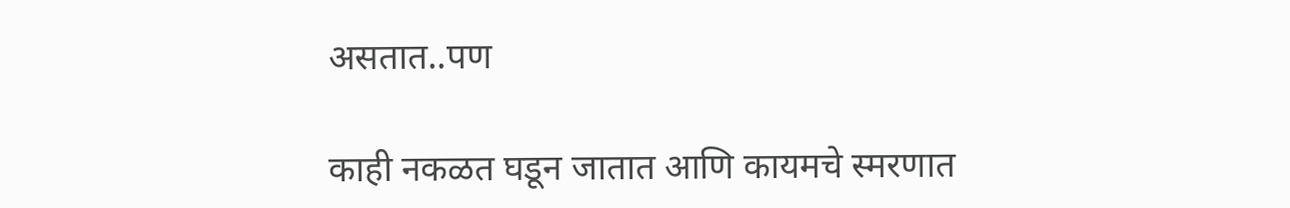असतात..पण

काही नकळत घडून जातात आणि कायमचे स्मरणात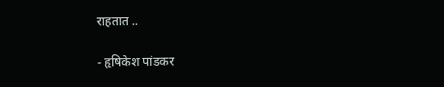राहतात ..

- हृषिकेश पांडकर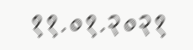११.०१.२०२१